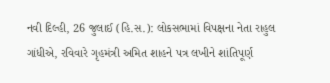નવી દિલ્હી, 26 જુલાઈ (હિ.સ.): લોકસભામાં વિપક્ષના નેતા રાહુલ ગાંધીએ, રવિવારે ગૃહમંત્રી અમિત શાહને પત્ર લખીને શાંતિપૂર્ણ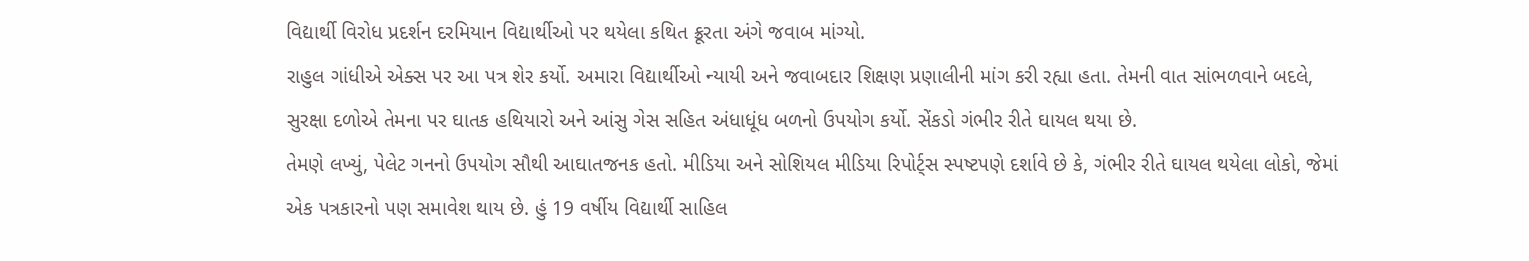વિદ્યાર્થી વિરોધ પ્રદર્શન દરમિયાન વિદ્યાર્થીઓ પર થયેલા કથિત ક્રૂરતા અંગે જવાબ માંગ્યો.
રાહુલ ગાંધીએ એક્સ પર આ પત્ર શેર કર્યો. અમારા વિદ્યાર્થીઓ ન્યાયી અને જવાબદાર શિક્ષણ પ્રણાલીની માંગ કરી રહ્યા હતા. તેમની વાત સાંભળવાને બદલે, સુરક્ષા દળોએ તેમના પર ઘાતક હથિયારો અને આંસુ ગેસ સહિત અંધાધૂંધ બળનો ઉપયોગ કર્યો. સેંકડો ગંભીર રીતે ઘાયલ થયા છે.
તેમણે લખ્યું, પેલેટ ગનનો ઉપયોગ સૌથી આઘાતજનક હતો. મીડિયા અને સોશિયલ મીડિયા રિપોર્ટ્સ સ્પષ્ટપણે દર્શાવે છે કે, ગંભીર રીતે ઘાયલ થયેલા લોકો, જેમાં એક પત્રકારનો પણ સમાવેશ થાય છે. હું 19 વર્ષીય વિદ્યાર્થી સાહિલ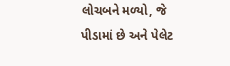લોચબને મળ્યો, જે પીડામાં છે અને પેલેટ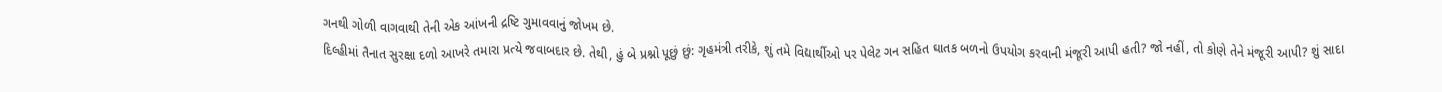ગનથી ગોળી વાગવાથી તેની એક આંખની દ્રષ્ટિ ગુમાવવાનું જોખમ છે.
દિલ્હીમાં તૈનાત સુરક્ષા દળો આખરે તમારા પ્રત્યે જવાબદાર છે. તેથી, હું બે પ્રશ્નો પૂછું છું: ગૃહમંત્રી તરીકે, શું તમે વિદ્યાર્થીઓ પર પેલેટ ગન સહિત ઘાતક બળનો ઉપયોગ કરવાની મંજૂરી આપી હતી? જો નહીં, તો કોણે તેને મંજૂરી આપી? શું સાદા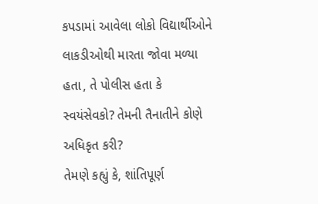કપડામાં આવેલા લોકો વિદ્યાર્થીઓને લાકડીઓથી મારતા જોવા મળ્યા હતા, તે પોલીસ હતા કે સ્વયંસેવકો? તેમની તૈનાતીને કોણે અધિકૃત કરી?
તેમણે કહ્યું કે, શાંતિપૂર્ણ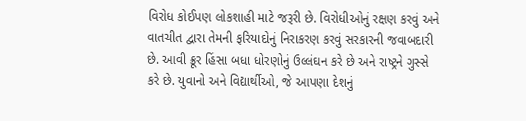વિરોધ કોઈપણ લોકશાહી માટે જરૂરી છે. વિરોધીઓનું રક્ષણ કરવું અને વાતચીત દ્વારા તેમની ફરિયાદોનું નિરાકરણ કરવું સરકારની જવાબદારી છે. આવી ક્રૂર હિંસા બધા ધોરણોનું ઉલ્લંઘન કરે છે અને રાષ્ટ્રને ગુસ્સે કરે છે. યુવાનો અને વિદ્યાર્થીઓ, જે આપણા દેશનું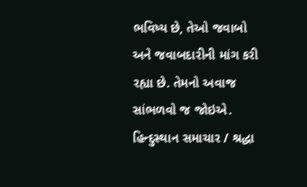ભવિષ્ય છે, તેઓ જવાબો અને જવાબદારીની માંગ કરી રહ્યા છે. તેમનો અવાજ સાંભળવો જ જોઇએ.
હિન્દુસ્થાન સમાચાર / શ્રદ્ધા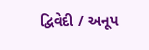દ્વિવેદી / અનૂપ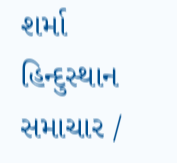શર્મા
હિન્દુસ્થાન સમાચાર /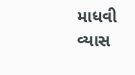માધવી વ્યાસ